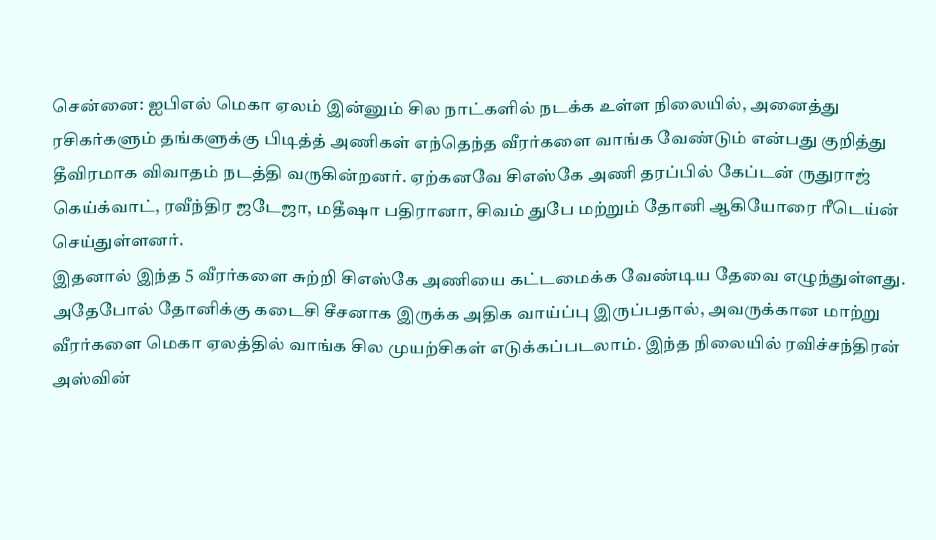சென்னை: ஐபிஎல் மெகா ஏலம் இன்னும் சில நாட்களில் நடக்க உள்ள நிலையில், அனைத்து ரசிகர்களும் தங்களுக்கு பிடித்த் அணிகள் எந்தெந்த வீரர்களை வாங்க வேண்டும் என்பது குறித்து தீவிரமாக விவாதம் நடத்தி வருகின்றனர். ஏற்கனவே சிஎஸ்கே அணி தரப்பில் கேப்டன் ருதுராஜ் கெய்க்வாட், ரவீந்திர ஜடேஜா, மதீஷா பதிரானா, சிவம் துபே மற்றும் தோனி ஆகியோரை ரீடெய்ன் செய்துள்ளனர்.
இதனால் இந்த 5 வீரர்களை சுற்றி சிஎஸ்கே அணியை கட்டமைக்க வேண்டிய தேவை எழுந்துள்ளது. அதேபோல் தோனிக்கு கடைசி சீசனாக இருக்க அதிக வாய்ப்பு இருப்பதால், அவருக்கான மாற்று வீரர்களை மெகா ஏலத்தில் வாங்க சில முயற்சிகள் எடுக்கப்படலாம். இந்த நிலையில் ரவிச்சந்திரன் அஸ்வின்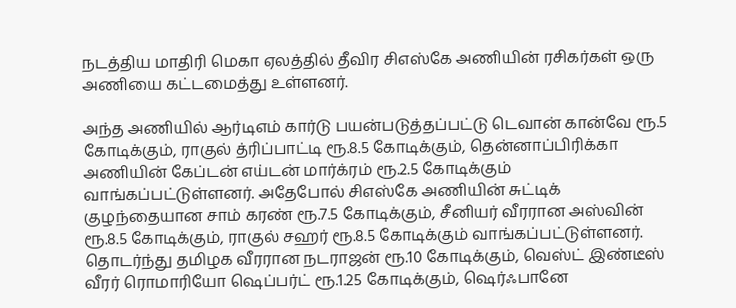நடத்திய மாதிரி மெகா ஏலத்தில் தீவிர சிஎஸ்கே அணியின் ரசிகர்கள் ஒரு அணியை கட்டமைத்து உள்ளனர்.

அந்த அணியில் ஆர்டிஎம் கார்டு பயன்படுத்தப்பட்டு டெவான் கான்வே ரூ.5 கோடிக்கும், ராகுல் த்ரிப்பாட்டி ரூ.8.5 கோடிக்கும், தென்னாப்பிரிக்கா அணியின் கேப்டன் எய்டன் மார்க்ரம் ரூ.2.5 கோடிக்கும் வாங்கப்பட்டுள்ளனர். அதேபோல் சிஎஸ்கே அணியின் சுட்டிக் குழந்தையான சாம் கரண் ரூ.7.5 கோடிக்கும், சீனியர் வீரரான அஸ்வின் ரூ.8.5 கோடிக்கும், ராகுல் சஹர் ரூ.8.5 கோடிக்கும் வாங்கப்பட்டுள்ளனர்.
தொடர்ந்து தமிழக வீரரான நடராஜன் ரூ.10 கோடிக்கும், வெஸ்ட் இண்டீஸ் வீரர் ரொமாரியோ ஷெப்பர்ட் ரூ.1.25 கோடிக்கும், ஷெர்ஃபானே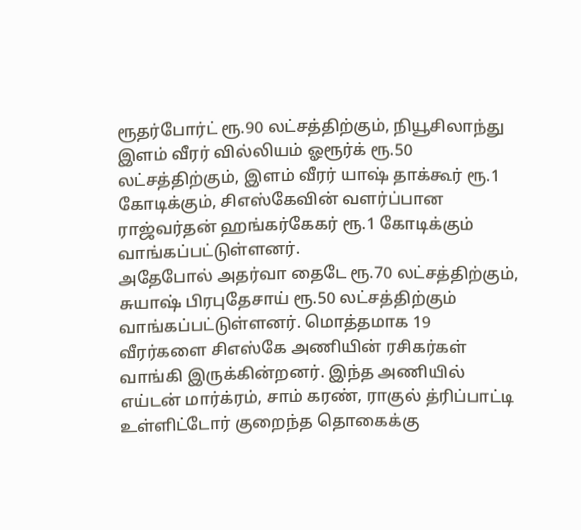ரூதர்போர்ட் ரூ.90 லட்சத்திற்கும், நியூசிலாந்து இளம் வீரர் வில்லியம் ஓரூர்க் ரூ.50 லட்சத்திற்கும், இளம் வீரர் யாஷ் தாக்கூர் ரூ.1 கோடிக்கும், சிஎஸ்கேவின் வளர்ப்பான ராஜ்வர்தன் ஹங்கர்கேகர் ரூ.1 கோடிக்கும் வாங்கப்பட்டுள்ளனர்.
அதேபோல் அதர்வா தைடே ரூ.70 லட்சத்திற்கும், சுயாஷ் பிரபுதேசாய் ரூ.50 லட்சத்திற்கும் வாங்கப்பட்டுள்ளனர். மொத்தமாக 19 வீரர்களை சிஎஸ்கே அணியின் ரசிகர்கள் வாங்கி இருக்கின்றனர். இந்த அணியில் எய்டன் மார்க்ரம், சாம் கரண், ராகுல் த்ரிப்பாட்டி உள்ளிட்டோர் குறைந்த தொகைக்கு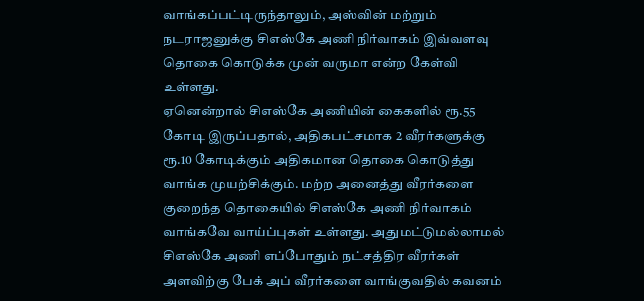வாங்கப்பட்டிருந்தாலும், அஸ்வின் மற்றும் நடராஜனுக்கு சிஎஸ்கே அணி நிர்வாகம் இவ்வளவு தொகை கொடுக்க முன் வருமா என்ற கேள்வி உள்ளது.
ஏனென்றால் சிஎஸ்கே அணியின் கைகளில் ரூ.55 கோடி இருப்பதால், அதிகபட்சமாக 2 வீரர்களுக்கு ரூ.10 கோடிக்கும் அதிகமான தொகை கொடுத்து வாங்க முயற்சிக்கும். மற்ற அனைத்து வீரர்களை குறைந்த தொகையில் சிஎஸ்கே அணி நிர்வாகம் வாங்கவே வாய்ப்புகள் உள்ளது. அதுமட்டுமல்லாமல் சிஎஸ்கே அணி எப்போதும் நட்சத்திர வீரர்கள் அளவிற்கு பேக் அப் வீரர்களை வாங்குவதில் கவனம்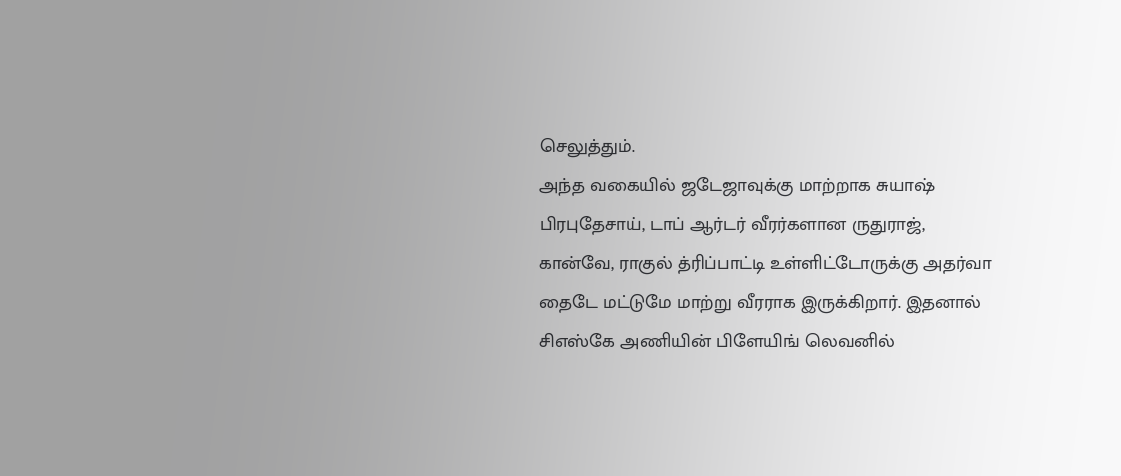செலுத்தும்.
அந்த வகையில் ஜடேஜாவுக்கு மாற்றாக சுயாஷ் பிரபுதேசாய், டாப் ஆர்டர் வீரர்களான ருதுராஜ், கான்வே, ராகுல் த்ரிப்பாட்டி உள்ளிட்டோருக்கு அதர்வா தைடே மட்டுமே மாற்று வீரராக இருக்கிறார். இதனால் சிஎஸ்கே அணியின் பிளேயிங் லெவனில்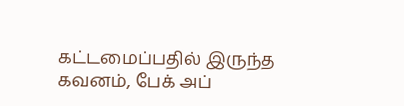கட்டமைப்பதில் இருந்த கவனம், பேக் அப்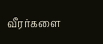வீரர்களை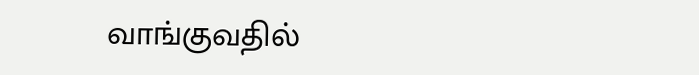வாங்குவதில்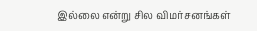இல்லை என்று சில விமர்சனங்கள்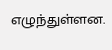எழுந்துள்ளன.